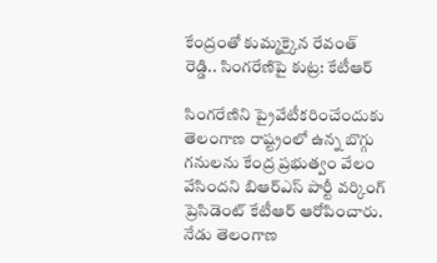కేంద్రంతో కుమ్మక్కైన రేవంత్ రెడ్డి.. సింగరేణిపై కుట్ర: కేటీఆర్

సింగరేణిని ప్రైవేటీకరించేందుకు తెలంగాణ రాష్ట్రంలో ఉన్న బొగ్గు గనులను కేంద్ర ప్రభుత్వం వేలం వేసిందని బిఆర్ఎస్ పార్టీ వర్కింగ్ ప్రెసిడెంట్ కేటీఆర్ ఆరోపించారు. నేడు తెలంగాణ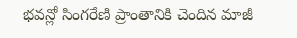భవన్లో సింగరేణి ప్రాంతానికి చెందిన మాజీ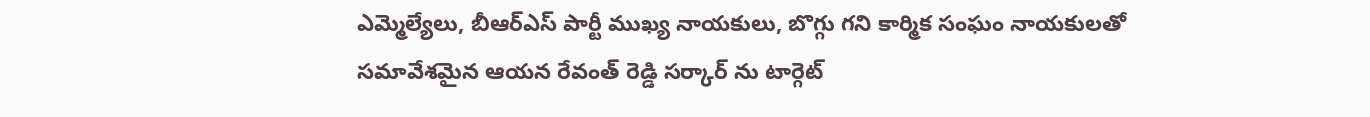ఎమ్మెల్యేలు, బీఆర్ఎస్ పార్టీ ముఖ్య నాయకులు, బొగ్గు గని కార్మిక సంఘం నాయకులతో సమావేశమైన ఆయన రేవంత్ రెడ్డి సర్కార్ ను టార్గెట్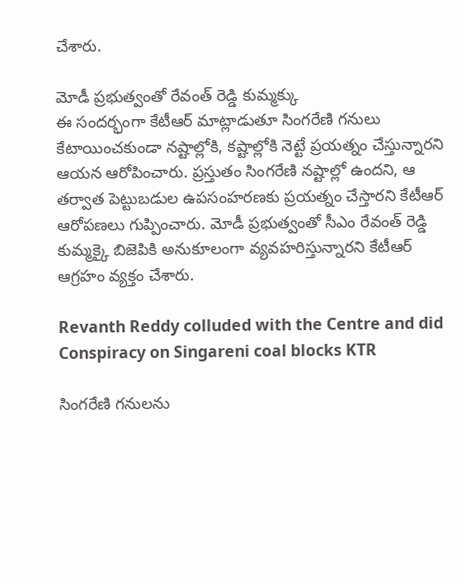చేశారు.

మోడీ ప్రభుత్వంతో రేవంత్ రెడ్డి కుమ్మక్కు
ఈ సందర్భంగా కేటీఆర్ మాట్లాడుతూ సింగరేణి గనులు కేటాయించకుండా నష్టాల్లోకి, కష్టాల్లోకి నెట్టే ప్రయత్నం చేస్తున్నారని ఆయన ఆరోపించారు. ప్రస్తుతం సింగరేణి నష్టాల్లో ఉందని, ఆ తర్వాత పెట్టుబడుల ఉపసంహరణకు ప్రయత్నం చేస్తారని కేటీఆర్ ఆరోపణలు గుప్పించారు. మోడీ ప్రభుత్వంతో సీఎం రేవంత్ రెడ్డి కుమ్మక్కై బిజెపికి అనుకూలంగా వ్యవహరిస్తున్నారని కేటీఆర్ ఆగ్రహం వ్యక్తం చేశారు.

Revanth Reddy colluded with the Centre and did Conspiracy on Singareni coal blocks KTR

సింగరేణి గనులను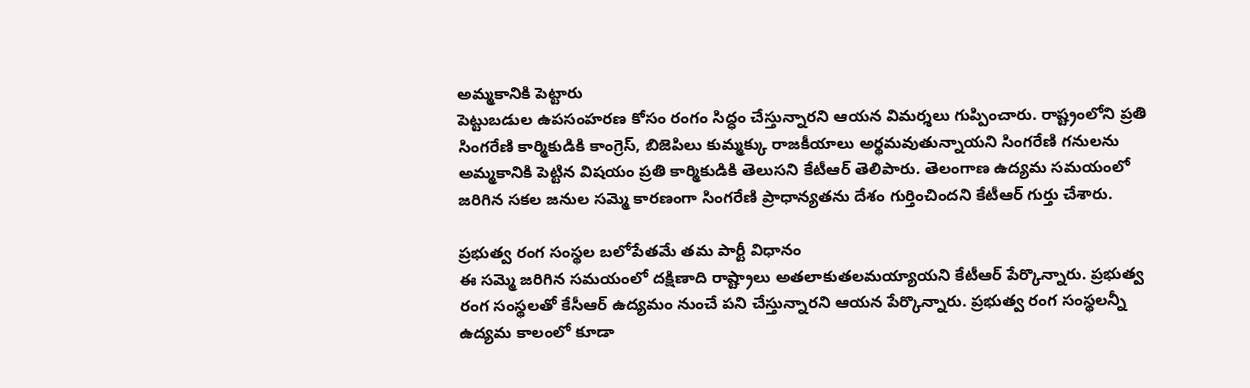అమ్మకానికి పెట్టారు
పెట్టుబడుల ఉపసంహరణ కోసం రంగం సిద్ధం చేస్తున్నారని ఆయన విమర్శలు గుప్పించారు. రాష్ట్రంలోని ప్రతి సింగరేణి కార్మికుడికి కాంగ్రెస్, బిజెపిలు కుమ్మక్కు రాజకీయాలు అర్థమవుతున్నాయని సింగరేణి గనులను అమ్మకానికి పెట్టిన విషయం ప్రతి కార్మికుడికి తెలుసని కేటీఆర్ తెలిపారు. తెలంగాణ ఉద్యమ సమయంలో జరిగిన సకల జనుల సమ్మె కారణంగా సింగరేణి ప్రాధాన్యతను దేశం గుర్తించిందని కేటీఆర్ గుర్తు చేశారు.

ప్రభుత్వ రంగ సంస్థల బలోపేతమే తమ పార్టీ విధానం
ఈ సమ్మె జరిగిన సమయంలో దక్షిణాది రాష్ట్రాలు అతలాకుతలమయ్యాయని కేటీఆర్ పేర్కొన్నారు. ప్రభుత్వ రంగ సంస్థలతో కేసీఆర్ ఉద్యమం నుంచే పని చేస్తున్నారని ఆయన పేర్కొన్నారు. ప్రభుత్వ రంగ సంస్థలన్నీ ఉద్యమ కాలంలో కూడా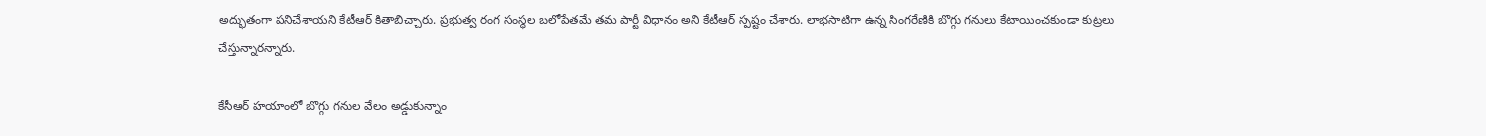అద్భుతంగా పనిచేశాయని కేటీఆర్ కితాబిచ్చారు. ప్రభుత్వ రంగ సంస్థల బలోపేతమే తమ పార్టీ విధానం అని కేటీఆర్ స్పష్టం చేశారు. లాభసాటిగా ఉన్న సింగరేణికి బొగ్గు గనులు కేటాయించకుండా కుట్రలు చేస్తున్నారన్నారు.

కేసీఆర్ హయాంలో బొగ్గు గనుల వేలం అడ్డుకున్నాం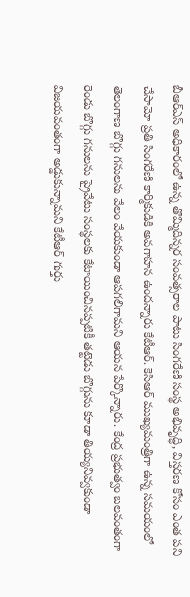బీఆర్ఎస్ అధికారంలో ఉన్న తొమ్మిదిన్నర సంవత్సరాల పాటు సింగరేణి సంస్థ అభివృద్ధి, విస్తరణ కోసం ఎంత పని చేసామో ప్రతి సింగరేణి కార్మికుడికి అవగాహన ఉందన్నారు కేటీఆర్. కెసిఆర్ ముఖ్యమంత్రిగా ఉన్న సమయంలో తెలంగాణ బొగ్గు గనులను వేలం వేయకుండా ఆపగలిగామని ఆయన పేర్కొన్నారు. కేంద్ర ప్రభుత్వం బలవంతంగా రెండు బొగ్గు గనులను ప్రైవేటు సంస్థలకు కేటాయించినప్పటికీ తట్టెడు బొగ్గును కూడా తియ్యనివ్వకుండా విజయవంతంగా అడ్డుకున్నామని కేటీఆర్ గుర్తు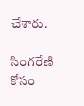చేశారు.

సింగరేణి కోసం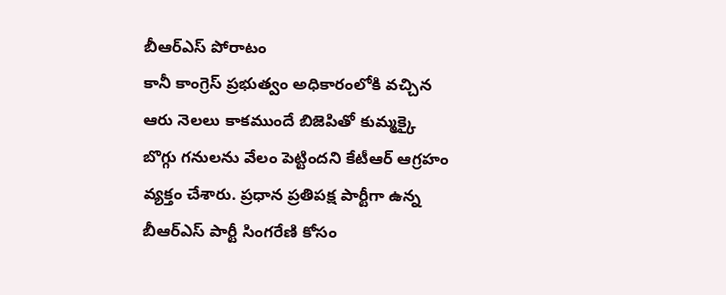బీఆర్ఎస్ పోరాటం
కానీ కాంగ్రెస్ ప్రభుత్వం అధికారంలోకి వచ్చిన ఆరు నెలలు కాకముందే బిజెపితో కుమ్మక్కై బొగ్గు గనులను వేలం పెట్టిందని కేటీఆర్ ఆగ్రహం వ్యక్తం చేశారు. ప్రధాన ప్రతిపక్ష పార్టీగా ఉన్న బీఆర్ఎస్ పార్టీ సింగరేణి కోసం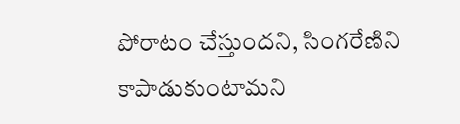పోరాటం చేస్తుందని, సింగరేణిని కాపాడుకుంటామని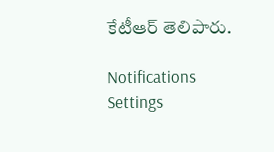కేటీఆర్ తెలిపారు.

Notifications
Settings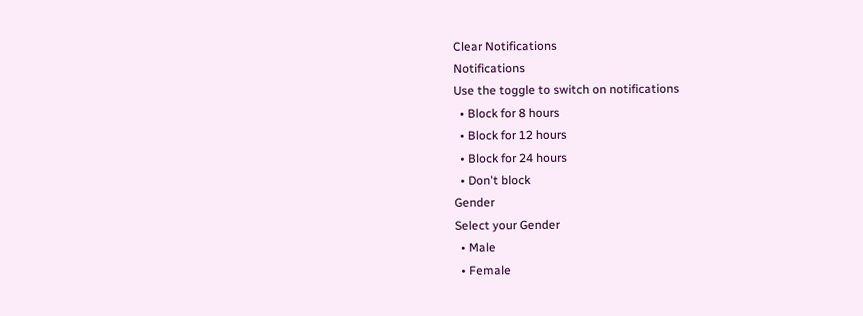Clear Notifications
Notifications
Use the toggle to switch on notifications
  • Block for 8 hours
  • Block for 12 hours
  • Block for 24 hours
  • Don't block
Gender
Select your Gender
  • Male
  • Female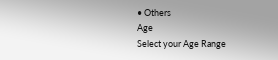• Others
Age
Select your Age Range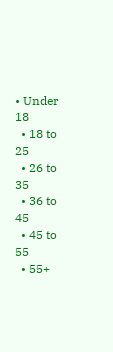• Under 18
  • 18 to 25
  • 26 to 35
  • 36 to 45
  • 45 to 55
  • 55+